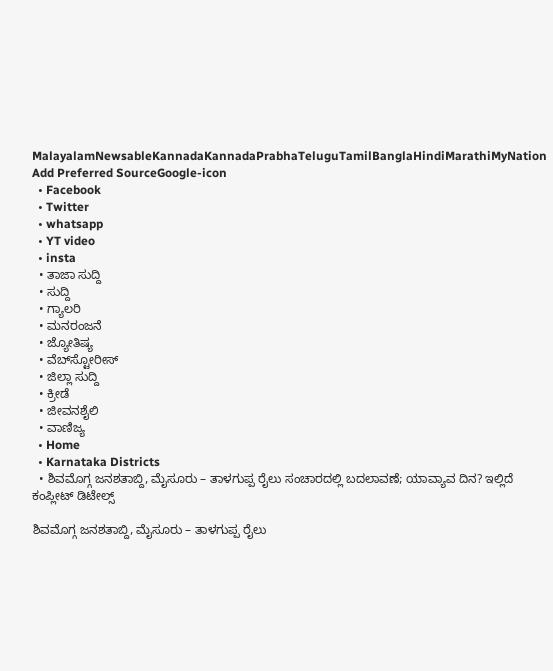MalayalamNewsableKannadaKannadaPrabhaTeluguTamilBanglaHindiMarathiMyNation
Add Preferred SourceGoogle-icon
  • Facebook
  • Twitter
  • whatsapp
  • YT video
  • insta
  • ತಾಜಾ ಸುದ್ದಿ
  • ಸುದ್ದಿ
  • ಗ್ಯಾಲರಿ
  • ಮನರಂಜನೆ
  • ಜ್ಯೋತಿಷ್ಯ
  • ವೆಬ್‌ಸ್ಟೋರೀಸ್
  • ಜಿಲ್ಲಾ ಸುದ್ದಿ
  • ಕ್ರೀಡೆ
  • ಜೀವನಶೈಲಿ
  • ವಾಣಿಜ್ಯ
  • Home
  • Karnataka Districts
  • ಶಿವಮೊಗ್ಗ ಜನಶತಾಬ್ದಿ, ಮೈಸೂರು – ತಾಳಗುಪ್ಪ ರೈಲು ಸಂಚಾರದಲ್ಲಿ ಬದಲಾವಣೆ; ಯಾವ್ಯಾವ ದಿನ? ಇಲ್ಲಿದೆ ಕಂಪ್ಲೀಟ್ ಡಿಟೇಲ್ಸ್

ಶಿವಮೊಗ್ಗ ಜನಶತಾಬ್ದಿ, ಮೈಸೂರು – ತಾಳಗುಪ್ಪ ರೈಲು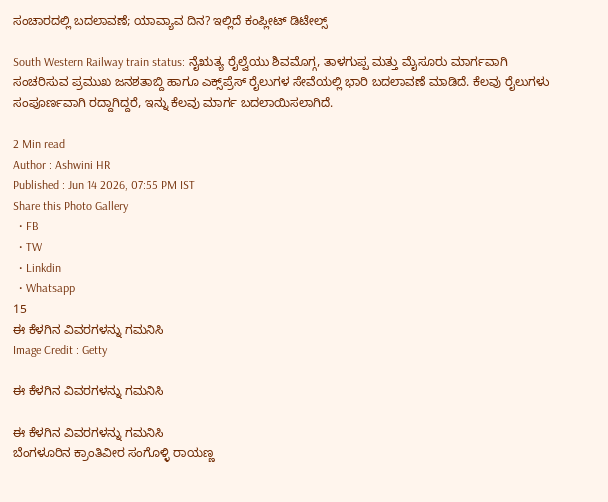ಸಂಚಾರದಲ್ಲಿ ಬದಲಾವಣೆ; ಯಾವ್ಯಾವ ದಿನ? ಇಲ್ಲಿದೆ ಕಂಪ್ಲೀಟ್ ಡಿಟೇಲ್ಸ್

South Western Railway train status: ನೈಋತ್ಯ ರೈಲ್ವೆಯು ಶಿವಮೊಗ್ಗ, ತಾಳಗುಪ್ಪ ಮತ್ತು ಮೈಸೂರು ಮಾರ್ಗವಾಗಿ ಸಂಚರಿಸುವ ಪ್ರಮುಖ ಜನಶತಾಬ್ದಿ ಹಾಗೂ ಎಕ್ಸ್‌ಪ್ರೆಸ್ ರೈಲುಗಳ ಸೇವೆಯಲ್ಲಿ ಭಾರಿ ಬದಲಾವಣೆ ಮಾಡಿದೆ. ಕೆಲವು ರೈಲುಗಳು ಸಂಪೂರ್ಣವಾಗಿ ರದ್ದಾಗಿದ್ದರೆ, ಇನ್ನು ಕೆಲವು ಮಾರ್ಗ ಬದಲಾಯಿಸಲಾಗಿದೆ.

2 Min read
Author : Ashwini HR
Published : Jun 14 2026, 07:55 PM IST
Share this Photo Gallery
  • FB
  • TW
  • Linkdin
  • Whatsapp
15
ಈ ಕೆಳಗಿನ ವಿವರಗಳನ್ನು ಗಮನಿಸಿ
Image Credit : Getty

ಈ ಕೆಳಗಿನ ವಿವರಗಳನ್ನು ಗಮನಿಸಿ

ಈ ಕೆಳಗಿನ ವಿವರಗಳನ್ನು ಗಮನಿಸಿ
ಬೆಂಗಳೂರಿನ ಕ್ರಾಂತಿವೀರ ಸಂಗೊಳ್ಳಿ ರಾಯಣ್ಣ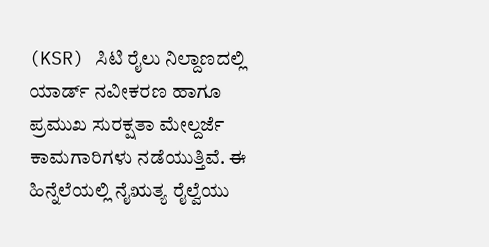(KSR) ಸಿಟಿ ರೈಲು ನಿಲ್ದಾಣದಲ್ಲಿ ಯಾರ್ಡ್ ನವೀಕರಣ ಹಾಗೂ ಪ್ರಮುಖ ಸುರಕ್ಷತಾ ಮೇಲ್ದರ್ಜೆ ಕಾಮಗಾರಿಗಳು ನಡೆಯುತ್ತಿವೆ. ಈ ಹಿನ್ನೆಲೆಯಲ್ಲಿ ನೈಋತ್ಯ ರೈಲ್ವೆಯು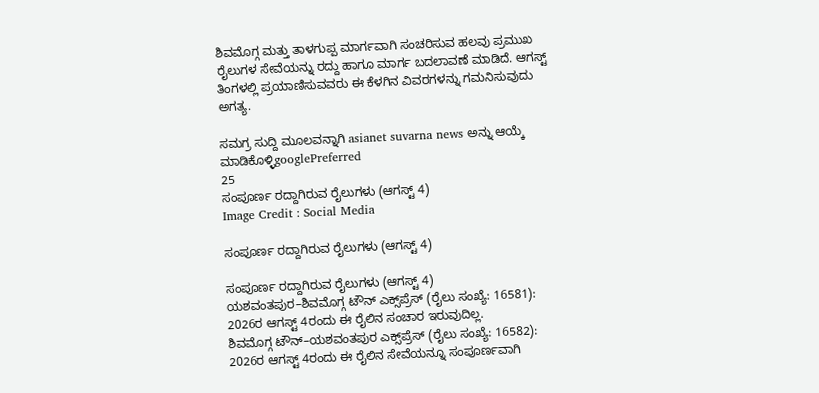ಶಿವಮೊಗ್ಗ ಮತ್ತು ತಾಳಗುಪ್ಪ ಮಾರ್ಗವಾಗಿ ಸಂಚರಿಸುವ ಹಲವು ಪ್ರಮುಖ ರೈಲುಗಳ ಸೇವೆಯನ್ನು ರದ್ದು ಹಾಗೂ ಮಾರ್ಗ ಬದಲಾವಣೆ ಮಾಡಿದೆ. ಆಗಸ್ಟ್ ತಿಂಗಳಲ್ಲಿ ಪ್ರಯಾಣಿಸುವವರು ಈ ಕೆಳಗಿನ ವಿವರಗಳನ್ನು ಗಮನಿಸುವುದು ಅಗತ್ಯ.

ಸಮಗ್ರ ಸುದ್ದಿ ಮೂಲವನ್ನಾಗಿ asianet suvarna news ಅನ್ನು ಆಯ್ಕೆ ಮಾಡಿಕೊಳ್ಳಿgooglePreferred
25
ಸಂಪೂರ್ಣ ರದ್ದಾಗಿರುವ ರೈಲುಗಳು (ಆಗಸ್ಟ್ 4)
Image Credit : Social Media

ಸಂಪೂರ್ಣ ರದ್ದಾಗಿರುವ ರೈಲುಗಳು (ಆಗಸ್ಟ್ 4)

ಸಂಪೂರ್ಣ ರದ್ದಾಗಿರುವ ರೈಲುಗಳು (ಆಗಸ್ಟ್ 4)
ಯಶವಂತಪುರ–ಶಿವಮೊಗ್ಗ ಟೌನ್ ಎಕ್ಸ್‌ಪ್ರೆಸ್ (ರೈಲು ಸಂಖ್ಯೆ: 16581): 2026ರ ಆಗಸ್ಟ್ 4ರಂದು ಈ ರೈಲಿನ ಸಂಚಾರ ಇರುವುದಿಲ್ಲ.
ಶಿವಮೊಗ್ಗ ಟೌನ್–ಯಶವಂತಪುರ ಎಕ್ಸ್‌ಪ್ರೆಸ್ (ರೈಲು ಸಂಖ್ಯೆ: 16582): 2026ರ ಆಗಸ್ಟ್ 4ರಂದು ಈ ರೈಲಿನ ಸೇವೆಯನ್ನೂ ಸಂಪೂರ್ಣವಾಗಿ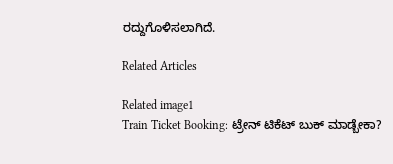ರದ್ದುಗೊಳಿಸಲಾಗಿದೆ.

Related Articles

Related image1
Train Ticket Booking: ಟ್ರೇನ್‌ ಟಿಕೆಟ್‌ ಬುಕ್‌ ಮಾಡ್ಬೇಕಾ?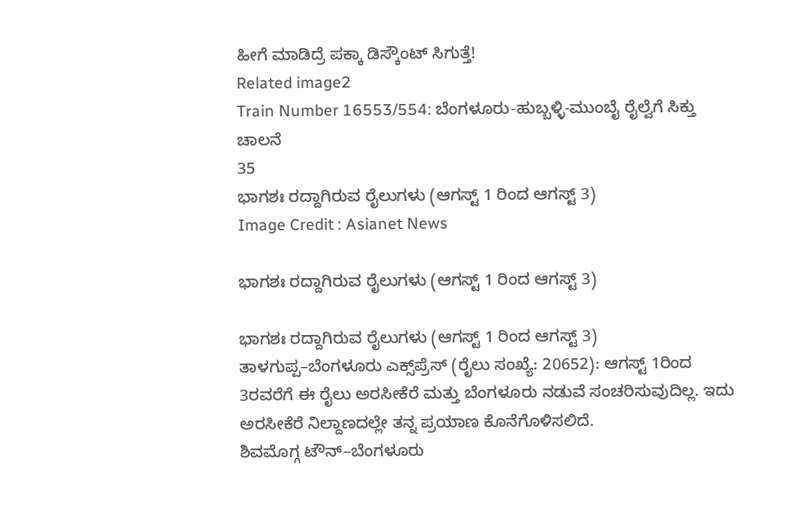ಹೀಗೆ ಮಾಡಿದ್ರೆ ಪಕ್ಕಾ ಡಿಸ್ಕೌಂಟ್‌ ಸಿಗುತ್ತೆ!
Related image2
Train Number 16553/554: ಬೆಂಗಳೂರು-ಹುಬ್ಬಳ್ಳಿ-ಮುಂಬೈ ರೈಲ್ವೆಗೆ ಸಿಕ್ತು ಚಾಲನೆ
35
ಭಾಗಶಃ ರದ್ದಾಗಿರುವ ರೈಲುಗಳು (ಆಗಸ್ಟ್ 1 ರಿಂದ ಆಗಸ್ಟ್ 3)
Image Credit : Asianet News

ಭಾಗಶಃ ರದ್ದಾಗಿರುವ ರೈಲುಗಳು (ಆಗಸ್ಟ್ 1 ರಿಂದ ಆಗಸ್ಟ್ 3)

ಭಾಗಶಃ ರದ್ದಾಗಿರುವ ರೈಲುಗಳು (ಆಗಸ್ಟ್ 1 ರಿಂದ ಆಗಸ್ಟ್ 3)
ತಾಳಗುಪ್ಪ–ಬೆಂಗಳೂರು ಎಕ್ಸ್‌ಪ್ರೆಸ್ (ರೈಲು ಸಂಖ್ಯೆ: 20652): ಆಗಸ್ಟ್ 1ರಿಂದ 3ರವರೆಗೆ ಈ ರೈಲು ಅರಸೀಕೆರೆ ಮತ್ತು ಬೆಂಗಳೂರು ನಡುವೆ ಸಂಚರಿಸುವುದಿಲ್ಲ. ಇದು ಅರಸೀಕೆರೆ ನಿಲ್ದಾಣದಲ್ಲೇ ತನ್ನ ಪ್ರಯಾಣ ಕೊನೆಗೊಳಿಸಲಿದೆ.
ಶಿವಮೊಗ್ಗ ಟೌನ್–ಬೆಂಗಳೂರು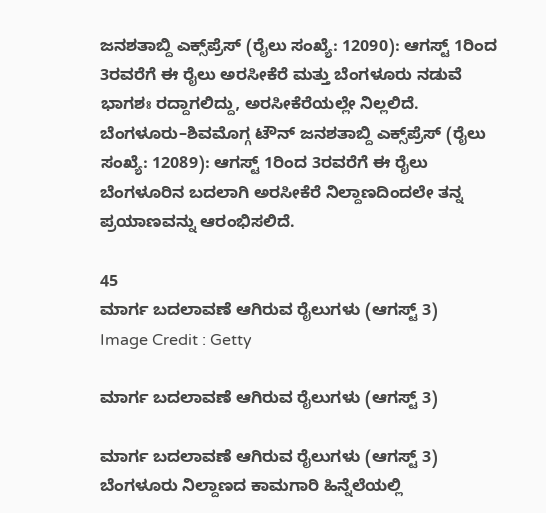ಜನಶತಾಬ್ದಿ ಎಕ್ಸ್‌ಪ್ರೆಸ್ (ರೈಲು ಸಂಖ್ಯೆ: 12090): ಆಗಸ್ಟ್ 1ರಿಂದ 3ರವರೆಗೆ ಈ ರೈಲು ಅರಸೀಕೆರೆ ಮತ್ತು ಬೆಂಗಳೂರು ನಡುವೆ ಭಾಗಶಃ ರದ್ದಾಗಲಿದ್ದು, ಅರಸೀಕೆರೆಯಲ್ಲೇ ನಿಲ್ಲಲಿದೆ.
ಬೆಂಗಳೂರು–ಶಿವಮೊಗ್ಗ ಟೌನ್ ಜನಶತಾಬ್ದಿ ಎಕ್ಸ್‌ಪ್ರೆಸ್ (ರೈಲು ಸಂಖ್ಯೆ: 12089): ಆಗಸ್ಟ್ 1ರಿಂದ 3ರವರೆಗೆ ಈ ರೈಲು ಬೆಂಗಳೂರಿನ ಬದಲಾಗಿ ಅರಸೀಕೆರೆ ನಿಲ್ದಾಣದಿಂದಲೇ ತನ್ನ ಪ್ರಯಾಣವನ್ನು ಆರಂಭಿಸಲಿದೆ.

45
ಮಾರ್ಗ ಬದಲಾವಣೆ ಆಗಿರುವ ರೈಲುಗಳು (ಆಗಸ್ಟ್ 3)
Image Credit : Getty

ಮಾರ್ಗ ಬದಲಾವಣೆ ಆಗಿರುವ ರೈಲುಗಳು (ಆಗಸ್ಟ್ 3)

ಮಾರ್ಗ ಬದಲಾವಣೆ ಆಗಿರುವ ರೈಲುಗಳು (ಆಗಸ್ಟ್ 3)
ಬೆಂಗಳೂರು ನಿಲ್ದಾಣದ ಕಾಮಗಾರಿ ಹಿನ್ನೆಲೆಯಲ್ಲಿ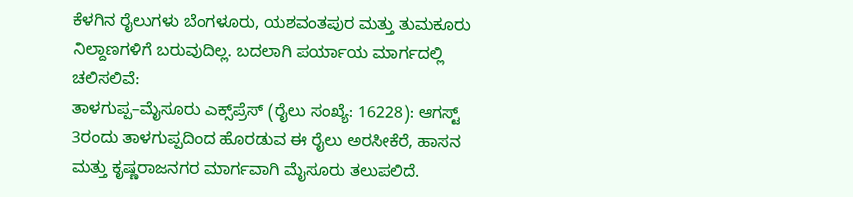ಕೆಳಗಿನ ರೈಲುಗಳು ಬೆಂಗಳೂರು, ಯಶವಂತಪುರ ಮತ್ತು ತುಮಕೂರು ನಿಲ್ದಾಣಗಳಿಗೆ ಬರುವುದಿಲ್ಲ. ಬದಲಾಗಿ ಪರ್ಯಾಯ ಮಾರ್ಗದಲ್ಲಿ ಚಲಿಸಲಿವೆ:
ತಾಳಗುಪ್ಪ–ಮೈಸೂರು ಎಕ್ಸ್‌ಪ್ರೆಸ್ (ರೈಲು ಸಂಖ್ಯೆ: 16228): ಆಗಸ್ಟ್ 3ರಂದು ತಾಳಗುಪ್ಪದಿಂದ ಹೊರಡುವ ಈ ರೈಲು ಅರಸೀಕೆರೆ, ಹಾಸನ ಮತ್ತು ಕೃಷ್ಣರಾಜನಗರ ಮಾರ್ಗವಾಗಿ ಮೈಸೂರು ತಲುಪಲಿದೆ.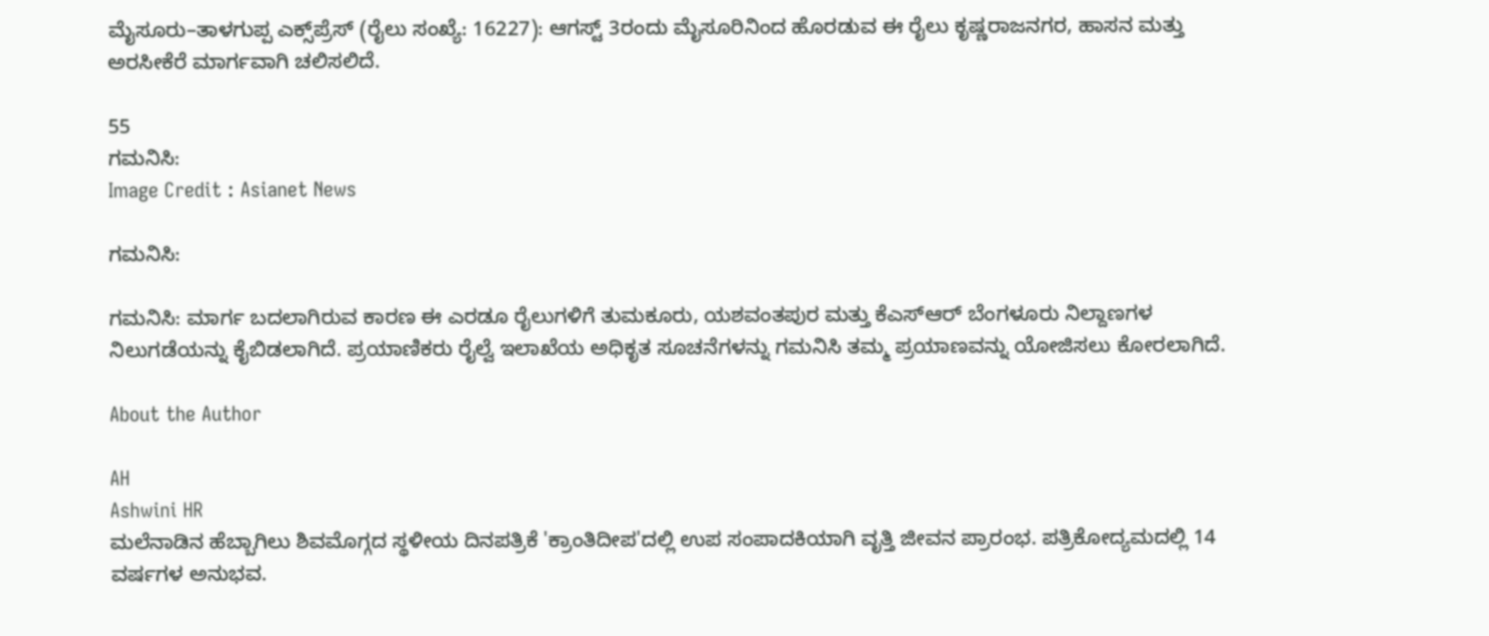ಮೈಸೂರು–ತಾಳಗುಪ್ಪ ಎಕ್ಸ್‌ಪ್ರೆಸ್ (ರೈಲು ಸಂಖ್ಯೆ: 16227): ಆಗಸ್ಟ್ 3ರಂದು ಮೈಸೂರಿನಿಂದ ಹೊರಡುವ ಈ ರೈಲು ಕೃಷ್ಣರಾಜನಗರ, ಹಾಸನ ಮತ್ತು ಅರಸೀಕೆರೆ ಮಾರ್ಗವಾಗಿ ಚಲಿಸಲಿದೆ.

55
ಗಮನಿಸಿ:
Image Credit : Asianet News

ಗಮನಿಸಿ:

ಗಮನಿಸಿ: ಮಾರ್ಗ ಬದಲಾಗಿರುವ ಕಾರಣ ಈ ಎರಡೂ ರೈಲುಗಳಿಗೆ ತುಮಕೂರು, ಯಶವಂತಪುರ ಮತ್ತು ಕೆಎಸ್‌ಆರ್‌ ಬೆಂಗಳೂರು ನಿಲ್ದಾಣಗಳ ನಿಲುಗಡೆಯನ್ನು ಕೈಬಿಡಲಾಗಿದೆ. ಪ್ರಯಾಣಿಕರು ರೈಲ್ವೆ ಇಲಾಖೆಯ ಅಧಿಕೃತ ಸೂಚನೆಗಳನ್ನು ಗಮನಿಸಿ ತಮ್ಮ ಪ್ರಯಾಣವನ್ನು ಯೋಜಿಸಲು ಕೋರಲಾಗಿದೆ.

About the Author

AH
Ashwini HR
ಮಲೆನಾಡಿನ ಹೆಬ್ಬಾಗಿಲು ಶಿವಮೊಗ್ಗದ ಸ್ಥಳೀಯ ದಿನಪತ್ರಿಕೆ 'ಕ್ರಾಂತಿದೀಪ'ದಲ್ಲಿ ಉಪ ಸಂಪಾದಕಿಯಾಗಿ ವೃತ್ತಿ ಜೀವನ ಪ್ರಾರಂಭ. ಪತ್ರಿಕೋದ್ಯಮದಲ್ಲಿ 14 ವರ್ಷಗಳ ಅನುಭವ.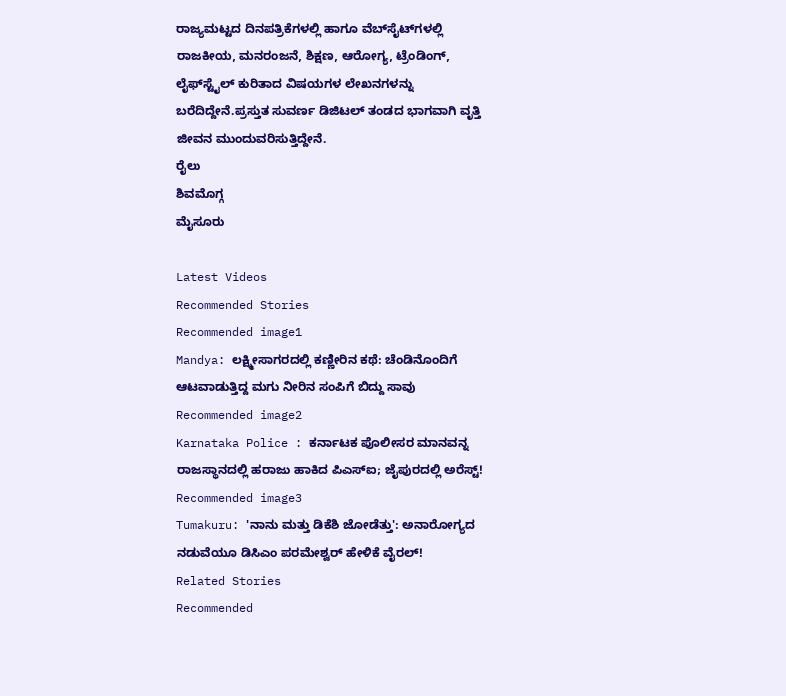ರಾಜ್ಯಮಟ್ಟದ ದಿನಪತ್ರಿಕೆಗಳಲ್ಲಿ ಹಾಗೂ ವೆಬ್‌ಸೈಟ್‌ಗಳಲ್ಲಿ ರಾಜಕೀಯ, ಮನರಂಜನೆ, ಶಿಕ್ಷಣ, ಆರೋಗ್ಯ, ಟ್ರೆಂಡಿಂಗ್‌, ಲೈಫ್‌ಸ್ಟೈಲ್‌ ಕುರಿತಾದ ವಿಷಯಗಳ ಲೇಖನಗಳನ್ನು ಬರೆದಿದ್ದೇನೆ.ಪ್ರಸ್ತುತ ಸುವರ್ಣ ಡಿಜಿಟಲ್‌ ತಂಡದ ಭಾಗವಾಗಿ ವೃತ್ತಿ ಜೀವನ ಮುಂದುವರಿಸುತ್ತಿದ್ದೇನೆ.
ರೈಲು
ಶಿವಮೊಗ್ಗ
ಮೈಸೂರು

Latest Videos
Recommended Stories
Recommended image1
Mandya: ಲಕ್ಷ್ಮೀಸಾಗರದಲ್ಲಿ ಕಣ್ಣೀರಿನ ಕಥೆ: ಚೆಂಡಿನೊಂದಿಗೆ ಆಟವಾಡುತ್ತಿದ್ದ ಮಗು ನೀರಿನ ಸಂಪಿಗೆ ಬಿದ್ದು ಸಾವು
Recommended image2
Karnataka Police : ಕರ್ನಾಟಕ ಪೊಲೀಸರ ಮಾನವನ್ನ ರಾಜಸ್ಥಾನದಲ್ಲಿ ಹರಾಜು ಹಾಕಿದ ಪಿಎಸ್‌ಐ; ಜೈಪುರದಲ್ಲಿ ಅರೆಸ್ಟ್!
Recommended image3
Tumakuru: 'ನಾನು ಮತ್ತು ಡಿಕೆಶಿ ಜೋಡೆತ್ತು': ಅನಾರೋಗ್ಯದ ನಡುವೆಯೂ ಡಿಸಿಎಂ ಪರಮೇಶ್ವರ್ ಹೇಳಿಕೆ ವೈರಲ್!
Related Stories
Recommended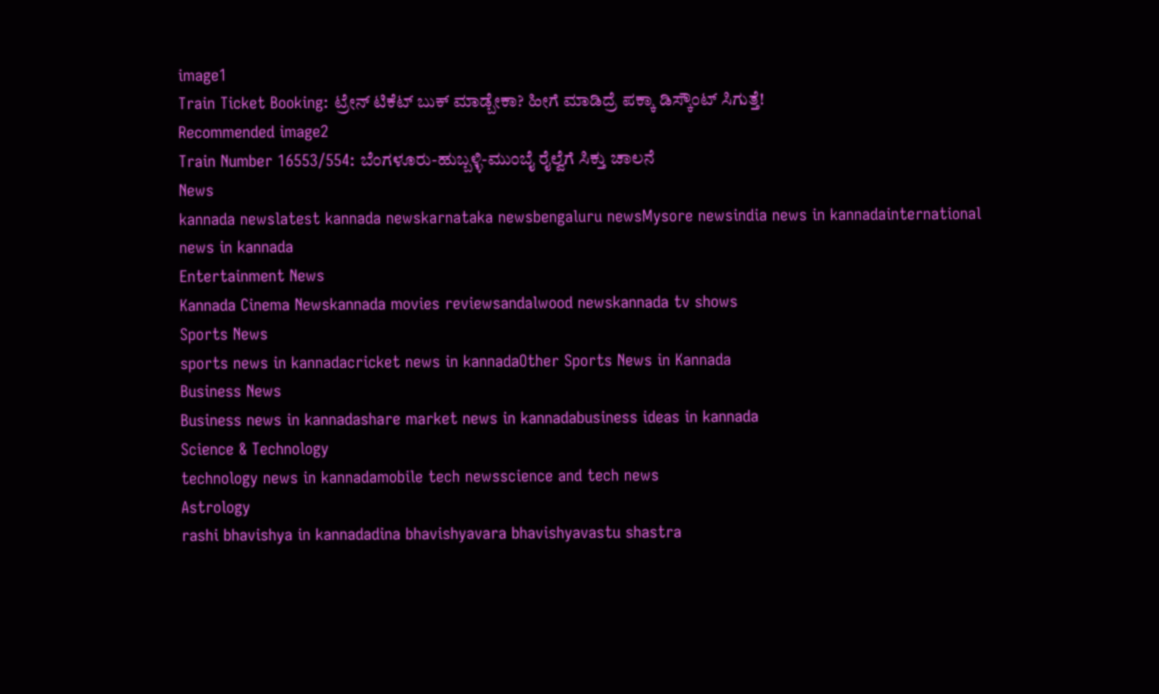image1
Train Ticket Booking: ಟ್ರೇನ್‌ ಟಿಕೆಟ್‌ ಬುಕ್‌ ಮಾಡ್ಬೇಕಾ? ಹೀಗೆ ಮಾಡಿದ್ರೆ ಪಕ್ಕಾ ಡಿಸ್ಕೌಂಟ್‌ ಸಿಗುತ್ತೆ!
Recommended image2
Train Number 16553/554: ಬೆಂಗಳೂರು-ಹುಬ್ಬಳ್ಳಿ-ಮುಂಬೈ ರೈಲ್ವೆಗೆ ಸಿಕ್ತು ಚಾಲನೆ
News
kannada newslatest kannada newskarnataka newsbengaluru newsMysore newsindia news in kannadainternational news in kannada
Entertainment News
Kannada Cinema Newskannada movies reviewsandalwood newskannada tv shows
Sports News
sports news in kannadacricket news in kannadaOther Sports News in Kannada
Business News
Business news in kannadashare market news in kannadabusiness ideas in kannada
Science & Technology
technology news in kannadamobile tech newsscience and tech news
Astrology
rashi bhavishya in kannadadina bhavishyavara bhavishyavastu shastra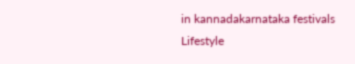in kannadakarnataka festivals
Lifestyle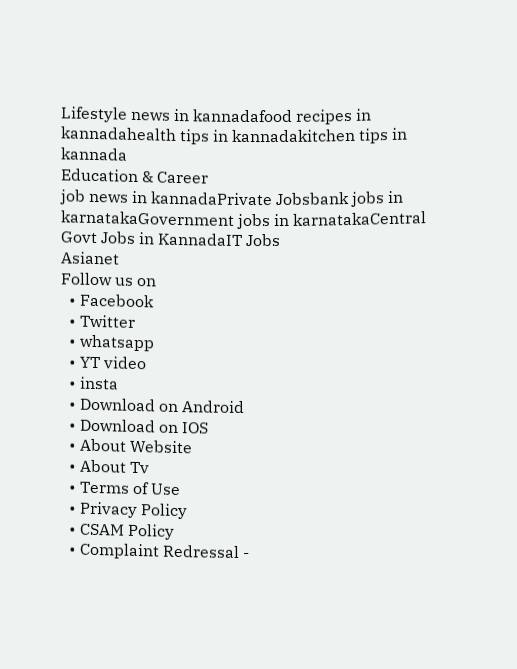Lifestyle news in kannadafood recipes in kannadahealth tips in kannadakitchen tips in kannada
Education & Career
job news in kannadaPrivate Jobsbank jobs in karnatakaGovernment jobs in karnatakaCentral Govt Jobs in KannadaIT Jobs
Asianet
Follow us on
  • Facebook
  • Twitter
  • whatsapp
  • YT video
  • insta
  • Download on Android
  • Download on IOS
  • About Website
  • About Tv
  • Terms of Use
  • Privacy Policy
  • CSAM Policy
  • Complaint Redressal -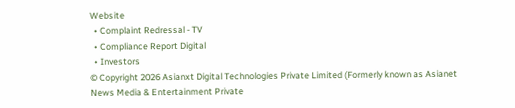Website
  • Complaint Redressal - TV
  • Compliance Report Digital
  • Investors
© Copyright 2026 Asianxt Digital Technologies Private Limited (Formerly known as Asianet News Media & Entertainment Private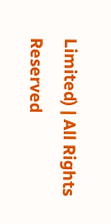Limited) | All Rights Reserved